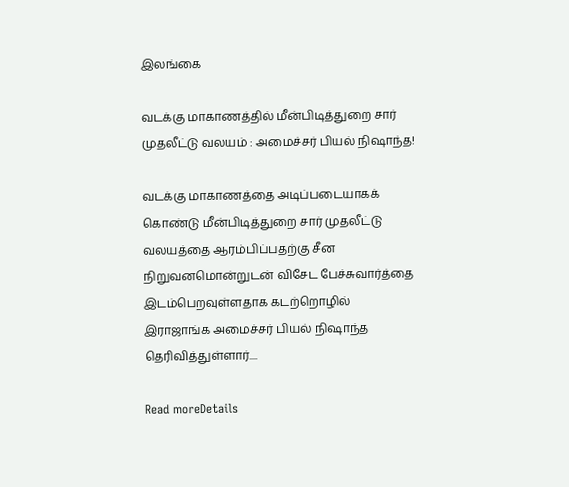இலங்கை

வடக்கு மாகாணத்தில் மீன்பிடித்துறை சார் முதலீட்டு வலயம் : அமைச்சர் பியல் நிஷாந்த!

வடக்கு மாகாணத்தை அடிப்படையாகக் கொண்டு மீன்பிடித்துறை சார் முதலீட்டு வலயத்தை ஆரம்பிப்பதற்கு சீன நிறுவனமொன்றுடன் விசேட பேச்சுவார்த்தை இடம்பெறவுள்ளதாக கடற்றொழில் இராஜாங்க அமைச்சர் பியல் நிஷாந்த தெரிவித்துள்ளார்....

Read moreDetails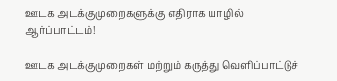ஊடக அடக்குமுறைகளுக்கு எதிராக யாழில் ஆர்ப்பாட்டம்!

ஊடக அடக்குமுறைகள் மற்றும் கருத்து வெளிப்பாட்டுச்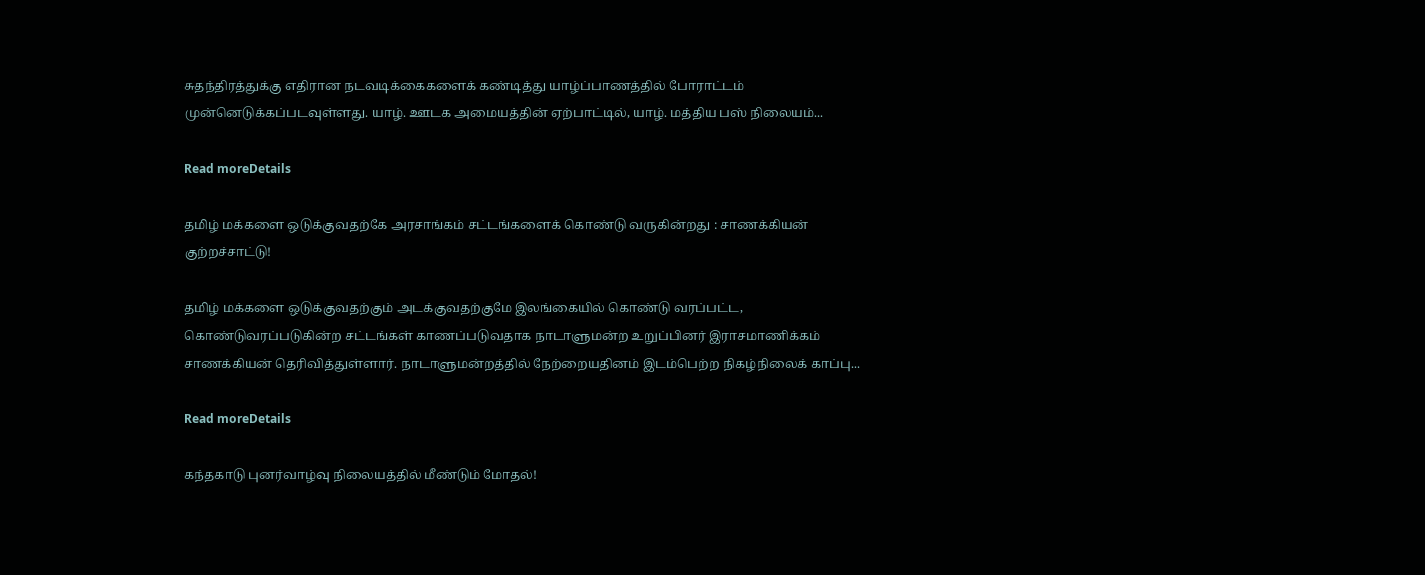சுதந்திரத்துக்கு எதிரான நடவடிக்கைகளைக் கண்டித்து யாழ்ப்பாணத்தில் போராட்டம் முன்னெடுக்கப்படவுள்ளது. யாழ். ஊடக அமையத்தின் ஏற்பாட்டில், யாழ். மத்திய பஸ் நிலையம்...

Read moreDetails

தமிழ் மக்களை ஒடுக்குவதற்கே அரசாங்கம் சட்டங்களைக் கொண்டு வருகின்றது : சாணக்கியன் குற்றச்சாட்டு!

தமிழ் மக்களை ஒடுக்குவதற்கும் அடக்குவதற்குமே இலங்கையில் கொண்டு வரப்பட்ட, கொண்டுவரப்படுகின்ற சட்டங்கள் காணப்படுவதாக நாடாளுமன்ற உறுப்பினர் இராசமாணிக்கம் சாணக்கியன் தெரிவித்துள்ளார். நாடாளுமன்றத்தில் நேற்றையதினம் இடம்பெற்ற நிகழ்நிலைக் காப்பு...

Read moreDetails

கந்தகாடு புனர்வாழ்வு நிலையத்தில் மீண்டும் மோதல்!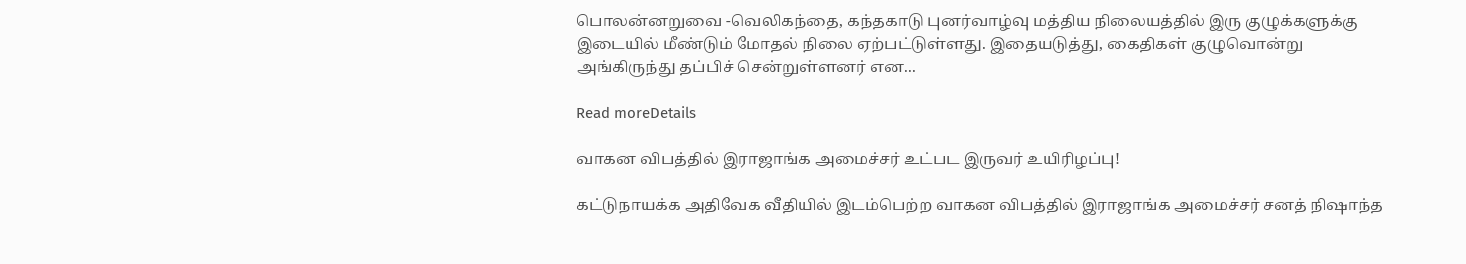பொலன்னறுவை -வெலிகந்தை, கந்தகாடு புனர்வாழ்வு மத்திய நிலையத்தில் இரு குழுக்களுக்கு இடையில் மீண்டும் மோதல் நிலை ஏற்பட்டுள்ளது. இதையடுத்து, கைதிகள் குழுவொன்று அங்கிருந்து தப்பிச் சென்றுள்ளனர் என...

Read moreDetails

வாகன விபத்தில் இராஜாங்க அமைச்சர் உட்பட இருவர் உயிரிழப்பு!

கட்டுநாயக்க அதிவேக வீதியில் இடம்பெற்ற வாகன விபத்தில் இராஜாங்க அமைச்சர் சனத் நிஷாந்த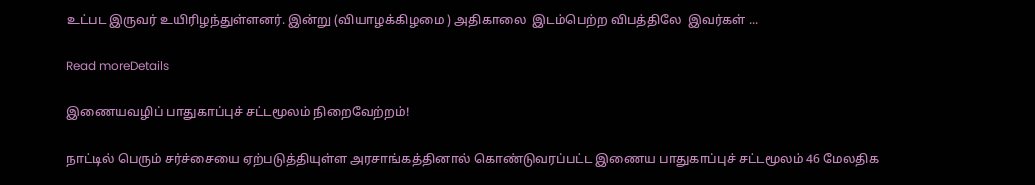உட்பட இருவர் உயிரிழந்துள்ளனர். இன்று (வியாழக்கிழமை ) அதிகாலை  இடம்பெற்ற விபத்திலே  இவர்கள் ...

Read moreDetails

இணையவழிப் பாதுகாப்புச் சட்டமூலம் நிறைவேற்றம்!

நாட்டில் பெரும் சர்ச்சையை ஏற்படுத்தியுள்ள அரசாங்கத்தினால் கொண்டுவரப்பட்ட இணைய பாதுகாப்புச் சட்டமூலம் 46 மேலதிக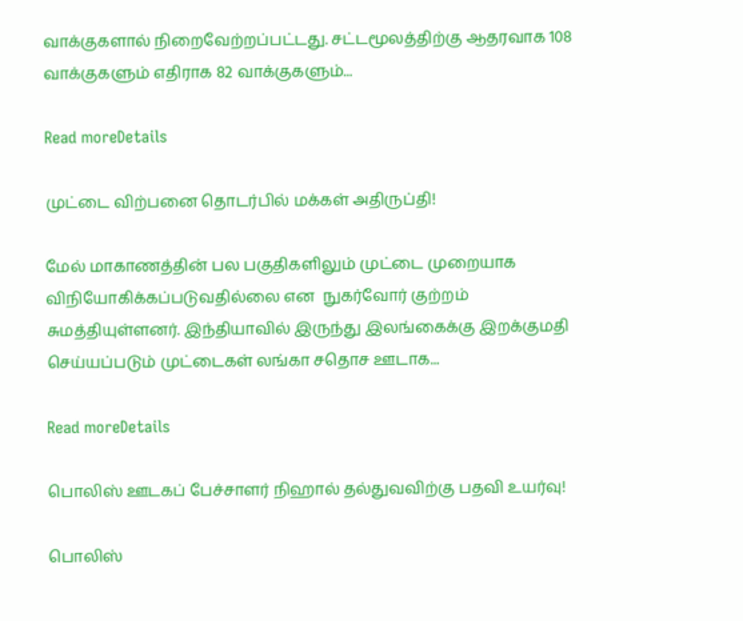வாக்குகளால் நிறைவேற்றப்பட்டது. சட்டமூலத்திற்கு ஆதரவாக 108 வாக்குகளும் எதிராக 82 வாக்குகளும்...

Read moreDetails

முட்டை விற்பனை தொடர்பில் மக்கள் அதிருப்தி!

மேல் மாகாணத்தின் பல பகுதிகளிலும் முட்டை முறையாக விநியோகிக்கப்படுவதில்லை என  நுகர்வோர் குற்றம் சுமத்தியுள்ளனர். இந்தியாவில் இருந்து இலங்கைக்கு இறக்குமதி செய்யப்படும் முட்டைகள் லங்கா சதொச ஊடாக...

Read moreDetails

பொலிஸ் ஊடகப் பேச்சாளர் நிஹால் தல்துவவிற்கு பதவி உயர்வு!

பொலிஸ்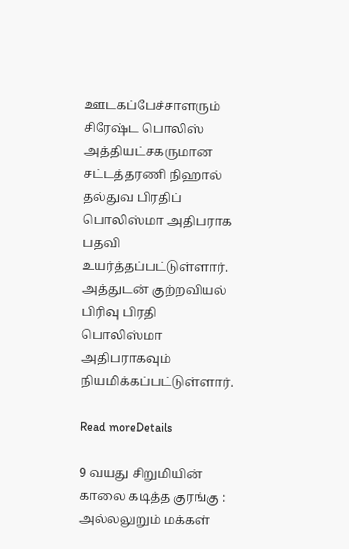ஊடகப்பேச்சாளரும் சிரேஷ்ட பொலிஸ் அத்தியட்சகருமான சட்டத்தரணி நிஹால் தல்துவ பிரதிப் பொலிஸ்மா அதிபராக பதவி உயர்த்தப்பட்டுள்ளார். அத்துடன் குற்றவியல் பிரிவு பிரதி பொலிஸ்மா அதிபராகவும் நியமிக்கப்பட்டுள்ளார்.

Read moreDetails

9 வயது சிறுமியின் காலை கடித்த குரங்கு : அல்லலுறும் மக்கள்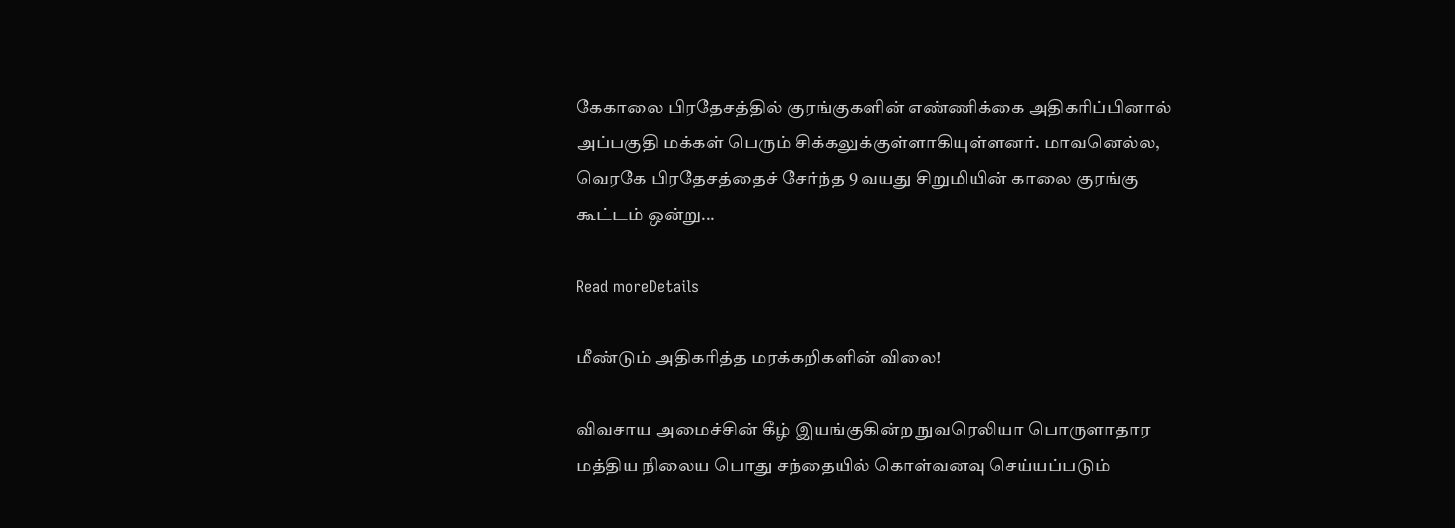கேகாலை பிரதேசத்தில் குரங்குகளின் எண்ணிக்கை அதிகரிப்பினால் அப்பகுதி மக்கள் பெரும் சிக்கலுக்குள்ளாகியுள்ளனர். மாவனெல்ல, வெரகே பிரதேசத்தைச் சேர்ந்த 9 வயது சிறுமியின் காலை குரங்கு கூட்டம் ஒன்று...

Read moreDetails

மீண்டும் அதிகரித்த மரக்கறிகளின் விலை!

விவசாய அமைச்சின் கீழ் இயங்குகின்ற நுவரெலியா பொருளாதார மத்திய நிலைய பொது சந்தையில் கொள்வனவு செய்யப்படும்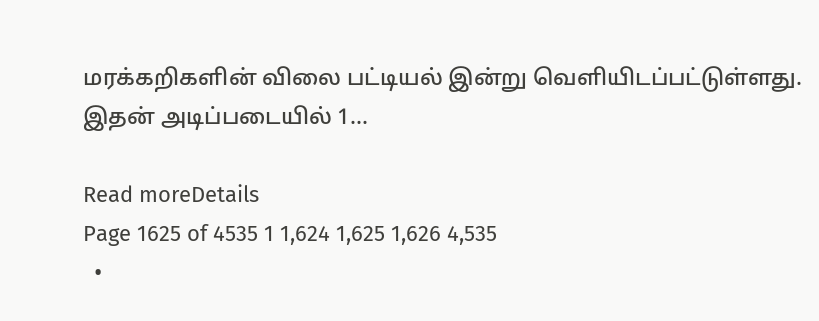மரக்கறிகளின் விலை பட்டியல் இன்று வெளியிடப்பட்டுள்ளது. இதன் அடிப்படையில் 1...

Read moreDetails
Page 1625 of 4535 1 1,624 1,625 1,626 4,535
  •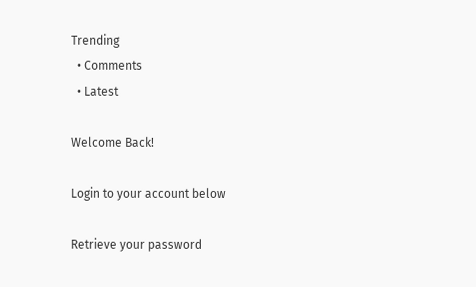Trending
  • Comments
  • Latest

Welcome Back!

Login to your account below

Retrieve your password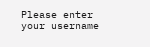Please enter your username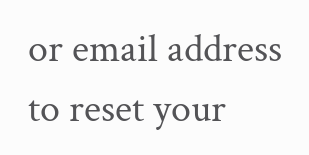or email address to reset your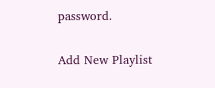password.

Add New Playlist